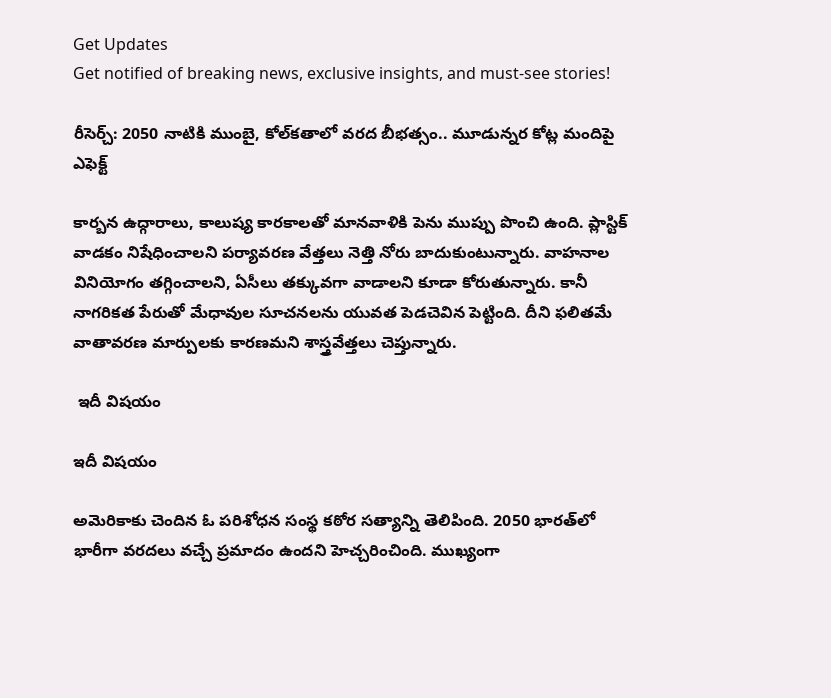Get Updates
Get notified of breaking news, exclusive insights, and must-see stories!

రీసెర్చ్: 2050 నాటికి ముంబై, కోల్‌కతాలో వరద బీభత్సం.. మూడున్నర కోట్ల మందిపై ఎఫెక్ట్

కార్బన ఉద్గారాలు, కాలుష్య కారకాలతో మానవాళికి పెను ముప్పు పొంచి ఉంది. ప్లాస్టిక్ వాడకం నిషేధించాలని పర్యావరణ వేత్తలు నెత్తి నోరు బాదుకుంటున్నారు. వాహనాల వినియోగం తగ్గించాలని, ఏసీలు తక్కువగా వాడాలని కూడా కోరుతున్నారు. కానీ నాగరికత పేరుతో మేధావుల సూచనలను యువత పెడచెవిన పెట్టింది. దీని ఫలితమే వాతావరణ మార్పులకు కారణమని శాస్త్రవేత్తలు చెప్తున్నారు.

 ఇదీ విషయం

ఇదీ విషయం

అమెరికాకు చెందిన ఓ పరిశోధన సంస్థ కఠోర సత్యాన్ని తెలిపింది. 2050 భారత్‌లో భారీగా వరదలు వచ్చే ప్రమాదం ఉందని హెచ్చరించింది. ముఖ్యంగా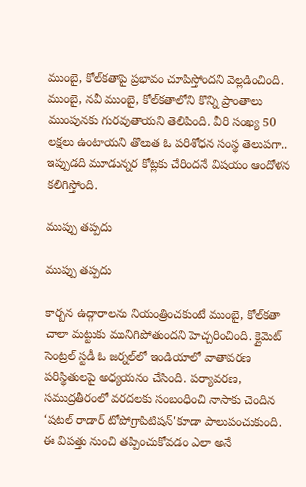ముంబై, కోల్‌కతాపై ప్రభావం చూపిస్తోందని వెల్లడించింది. ముంబై, నవీ ముంబై, కోల్‌కతాలోని కొన్ని ప్రాంతాలు ముంపునకు గురవుతాయని తెలిపింది. వీరి సంఖ్య 50 లక్షలు ఉంటాయని తొలుత ఓ పరిశోధన సంస్థ తెలుపగా.. ఇప్పుడది మూడున్నర కోట్లకు చేరిందనే విషయం ఆందోళన కలిగిస్తోంది.

ముప్పు తప్పదు

ముప్పు తప్పదు

కార్బన ఉద్గారాలను నియంత్రించకుంటే ముంబై, కోల్‌కతా చాలా మట్టుకు మునిగిపోతుందని హెచ్చరించింది. క్లైమెట్ సెంట్రల్ స్టడీ ఓ జర్నల్‌లో ఇండియాలో వాతావరణ పరిస్థితులపై అధ్యయనం చేసింది. పర్యావరణ, సముద్రతీరంలో వరదలకు సంబంధించి నాసాకు చెందిన ‘షటల్ రాడార్ టోపోగ్రాపిటిషన్'కూడా పాలుపంచుకుంది. ఈ విపత్తు నుంచి తప్పించుకోవడం ఎలా అనే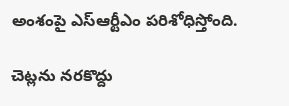అంశంపై ఎస్ఆర్టీఎం పరిశోధిస్తోంది.

చెట్లను నరకొద్దు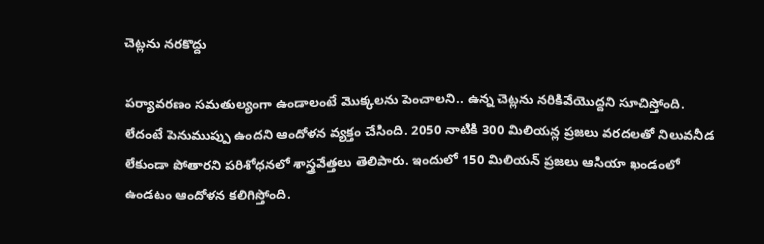చెట్లను నరకొద్దు

పర్యావరణం సమతుల్యంగా ఉండాలంటే మొక్కలను పెంచాలని.. ఉన్న చెట్లను నరికివేయొద్దని సూచిస్తోంది. లేదంటే పెనుముప్పు ఉందని ఆందోళన వ్యక్తం చేసింది. 2050 నాటికి 300 మిలియన్ల ప్రజలు వరదలతో నిలువనీడ లేకుండా పోతారని పరిశోధనలో శాస్త్రవేత్తలు తెలిపారు. ఇందులో 150 మిలియన్ ప్రజలు ఆసియా ఖండంలో ఉండటం ఆందోళన కలిగిస్తోంది.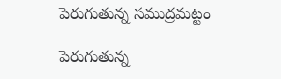పెరుగుతున్న సముద్రమట్టం

పెరుగుతున్న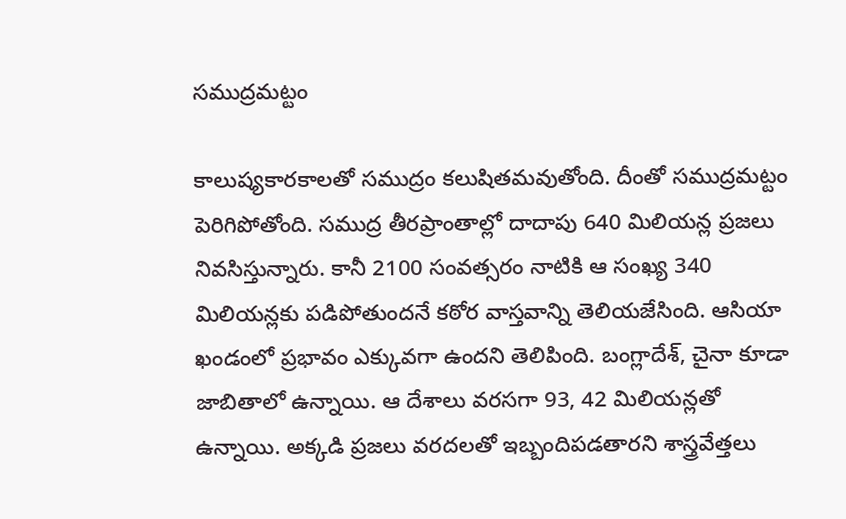సముద్రమట్టం

కాలుష్యకారకాలతో సముద్రం కలుషితమవుతోంది. దీంతో సముద్రమట్టం పెరిగిపోతోంది. సముద్ర తీరప్రాంతాల్లో దాదాపు 640 మిలియన్ల ప్రజలు నివసిస్తున్నారు. కానీ 2100 సంవత్సరం నాటికి ఆ సంఖ్య 340 మిలియన్లకు పడిపోతుందనే కఠోర వాస్తవాన్ని తెలియజేసింది. ఆసియా ఖండంలో ప్రభావం ఎక్కువగా ఉందని తెలిపింది. బంగ్లాదేశ్, చైనా కూడా జాబితాలో ఉన్నాయి. ఆ దేశాలు వరసగా 93, 42 మిలియన్లతో ఉన్నాయి. అక్కడి ప్రజలు వరదలతో ఇబ్బందిపడతారని శాస్త్రవేత్తలు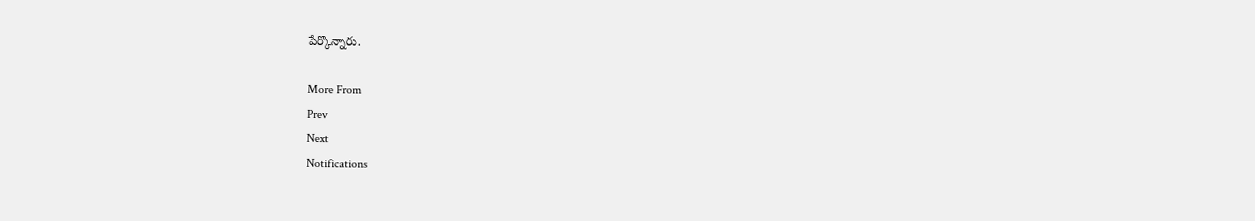పేర్కొన్నారు.

More From
Prev
Next
Notifications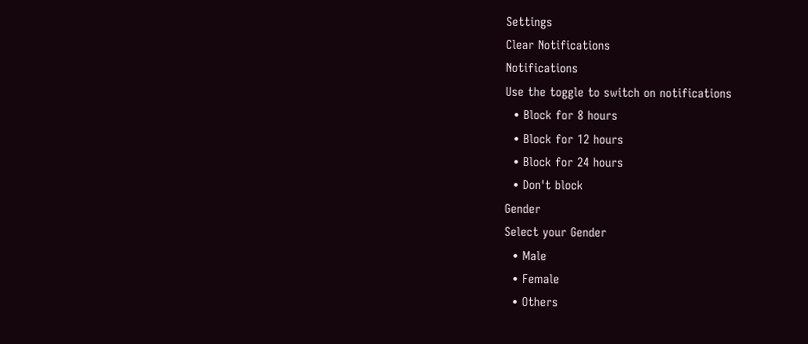Settings
Clear Notifications
Notifications
Use the toggle to switch on notifications
  • Block for 8 hours
  • Block for 12 hours
  • Block for 24 hours
  • Don't block
Gender
Select your Gender
  • Male
  • Female
  • Others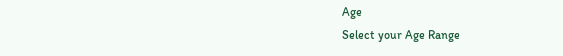Age
Select your Age Range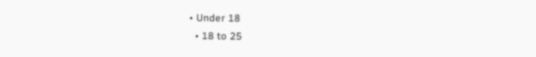• Under 18
  • 18 to 25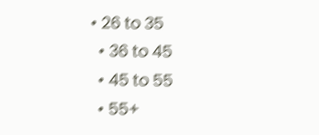• 26 to 35
  • 36 to 45
  • 45 to 55
  • 55+